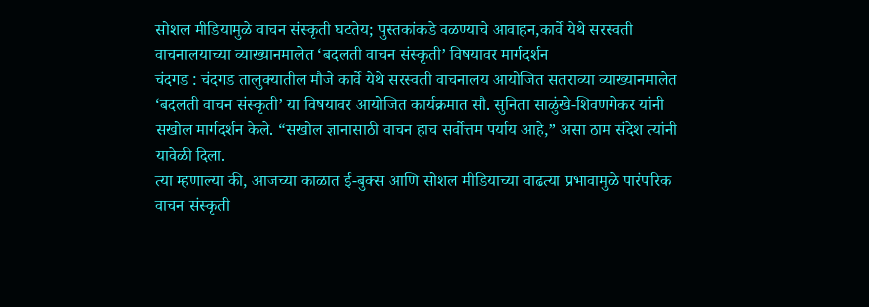सोशल मीडियामुळे वाचन संस्कृती घटतेय; पुस्तकांकडे वळण्याचे आवाहन,कार्वे येथे सरस्वती वाचनालयाच्या व्याख्यानमालेत ‘बदलती वाचन संस्कृती’ विषयावर मार्गदर्शन
चंदगड : चंदगड तालुक्यातील मौजे कार्वे येथे सरस्वती वाचनालय आयोजित सतराव्या व्याख्यानमालेत ‘बदलती वाचन संस्कृती’ या विषयावर आयोजित कार्यक्रमात सौ. सुनिता साळुंखे-शिवणगेकर यांनी सखोल मार्गदर्शन केले. “सखोल ज्ञानासाठी वाचन हाच सर्वोत्तम पर्याय आहे,” असा ठाम संदेश त्यांनी यावेळी दिला.
त्या म्हणाल्या की, आजच्या काळात ई-बुक्स आणि सोशल मीडियाच्या वाढत्या प्रभावामुळे पारंपरिक वाचन संस्कृती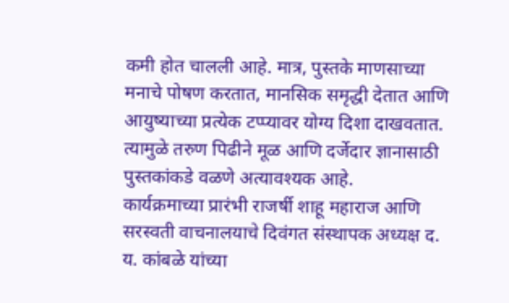कमी होत चालली आहे. मात्र, पुस्तके माणसाच्या मनाचे पोषण करतात, मानसिक समृद्धी देतात आणि आयुष्याच्या प्रत्येक टप्प्यावर योग्य दिशा दाखवतात. त्यामुळे तरुण पिढीने मूळ आणि दर्जेदार ज्ञानासाठी पुस्तकांकडे वळणे अत्यावश्यक आहे.
कार्यक्रमाच्या प्रारंभी राजर्षी शाहू महाराज आणि सरस्वती वाचनालयाचे दिवंगत संस्थापक अध्यक्ष द. य. कांबळे यांच्या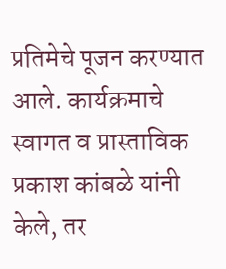प्रतिमेचे पूजन करण्यात आले. कार्यक्रमाचे स्वागत व प्रास्ताविक प्रकाश कांबळे यांनी केले, तर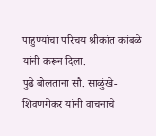पाहुण्यांचा परिचय श्रीकांत कांबळे यांनी करून दिला.
पुढे बोलताना सौ. साळुंखे-शिवणगेकर यांनी वाचनाचे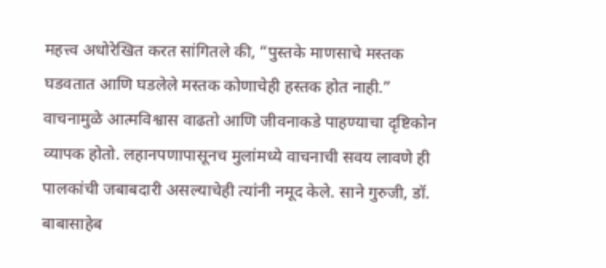महत्त्व अधोरेखित करत सांगितले की, “पुस्तके माणसाचे मस्तक घडवतात आणि घडलेले मस्तक कोणाचेही हस्तक होत नाही.” वाचनामुळे आत्मविश्वास वाढतो आणि जीवनाकडे पाहण्याचा दृष्टिकोन व्यापक होतो. लहानपणापासूनच मुलांमध्ये वाचनाची सवय लावणे ही पालकांची जबाबदारी असल्याचेही त्यांनी नमूद केले. साने गुरुजी, डॉ. बाबासाहेब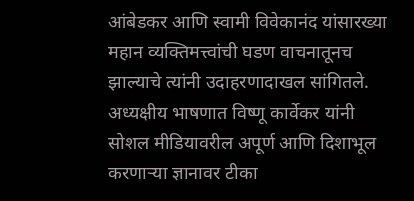आंबेडकर आणि स्वामी विवेकानंद यांसारख्या महान व्यक्तिमत्त्वांची घडण वाचनातूनच झाल्याचे त्यांनी उदाहरणादाखल सांगितले.
अध्यक्षीय भाषणात विष्णू कार्वेकर यांनी सोशल मीडियावरील अपूर्ण आणि दिशाभूल करणाऱ्या ज्ञानावर टीका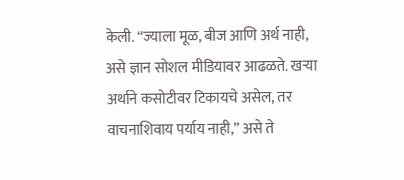केली. “ज्याला मूळ, बीज आणि अर्थ नाही, असे ज्ञान सोशल मीडियावर आढळते. खऱ्या अर्थाने कसोटीवर टिकायचे असेल, तर वाचनाशिवाय पर्याय नाही,” असे ते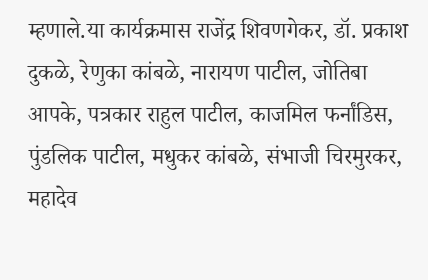म्हणाले.या कार्यक्रमास राजेंद्र शिवणगेकर, डॉ. प्रकाश दुकळे, रेणुका कांबळे, नारायण पाटील, जोतिबा आपके, पत्रकार राहुल पाटील, काजमिल फर्नांडिस, पुंडलिक पाटील, मधुकर कांबळे, संभाजी चिरमुरकर, महादेव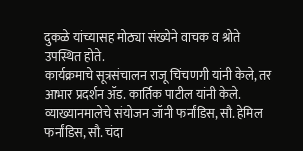दुकळे यांच्यासह मोठ्या संख्येने वाचक व श्रोते उपस्थित होते.
कार्यक्रमाचे सूत्रसंचालन राजू चिंचणगी यांनी केले, तर आभार प्रदर्शन ॲड. कार्तिक पाटील यांनी केले. व्याख्यानमालेचे संयोजन जॉनी फर्नांडिस, सौ. हेमिल फर्नांडिस, सौ. चंदा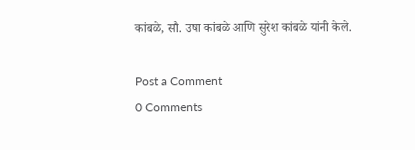कांबळे, सौ. उषा कांबळे आणि सुरेश कांबळे यांनी केले.

Post a Comment
0 Comments